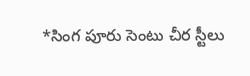*సింగ పూరు సెంటు చీర స్టీలు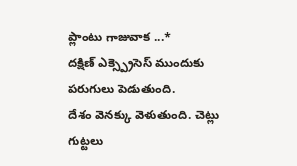ప్లాంటు గాజువాక ...*
దక్షిణ్ ఎక్స్ప్రెసెస్ ముందుకు పరుగులు పెడుతుంది.
దేశం వెనక్కు వెళుతుంది. చెట్లు గుట్టలు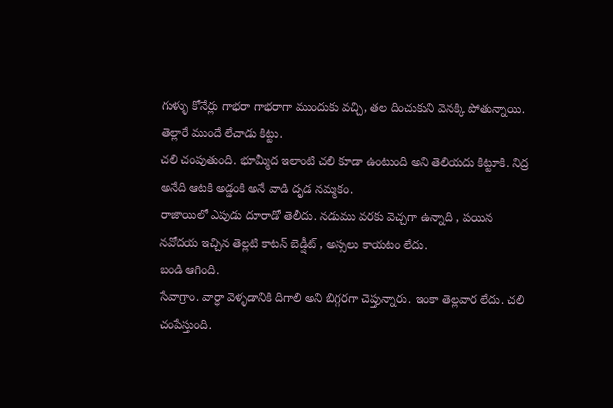గుళ్ళు కోనేర్లు గాభరా గాభరాగా ముందుకు వచ్చి, తల దించుకుని వెనక్కి పోతున్నాయి.
తెల్లారే ముందే లేచాడు కిట్టు.
చలి చంపుతుంది. భూమ్మీద ఇలాంటి చలి కూడా ఉంటుంది అని తెలియదు కిట్టూకి. నిద్ర అనేది ఆటకి అడ్డంకి అనే వాడి దృడ నమ్మకం.
రాజాయిలో ఎపుడు దూరాడో తెలీదు. నడుము వరకు వెచ్చగా ఉన్నాది , పయిన నవోదయ ఇచ్చిన తెల్లటి కాటన్ బెడ్షీట్ , అస్సలు కాయటం లేదు.
బండి ఆగింది.
సేవాగ్రాం. వార్ధా వెళ్ళడానికి దిగాలి అని బిగ్గరగా చెప్తున్నారు. ఇంకా తెల్లవార లేదు. చలి చంపేస్తుంది.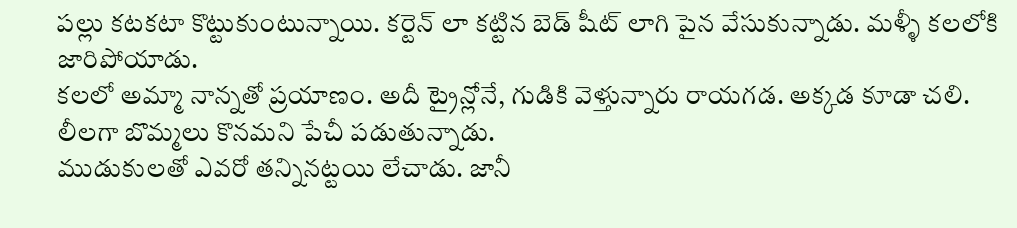పల్లు కటకటా కొట్టుకుంటున్నాయి. కర్టెన్ లా కట్టిన బెడ్ షీట్ లాగి పైన వేసుకున్నాడు. మళ్ళీ కలలోకి జారిపోయాడు.
కలలో అమ్మా నాన్నతో ప్రయాణం. అదీ ట్రైన్లోనే, గుడికి వెళ్తున్నారు రాయగడ. అక్కడ కూడా చలి. లీలగా బొమ్మలు కొనమని పేచీ పడుతున్నాడు.
ముడుకులతో ఎవరో తన్నినట్టయి లేచాడు. జానీ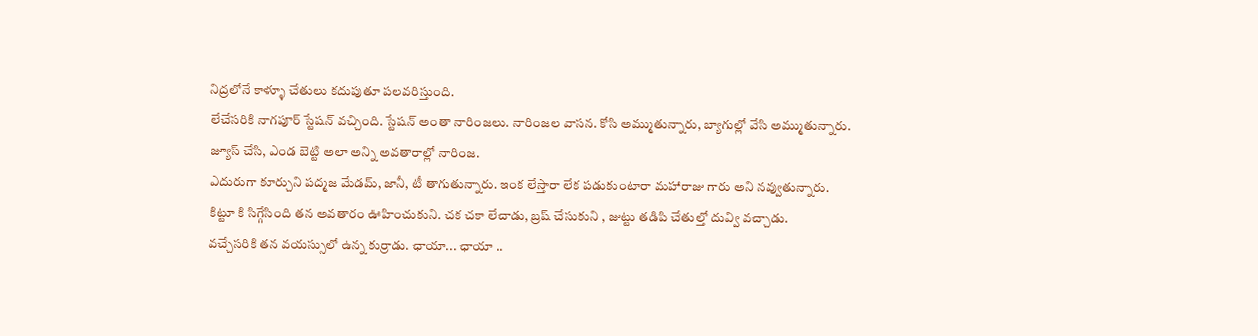నిద్రలోనే కాళ్ళూ చేతులు కదుపుతూ పలవరిస్తుంది.
లేచేసరికి నాగపూర్ స్టేషన్ వచ్చింది. స్టేషన్ అంతా నారింజలు. నారింజల వాసన. కోసి అమ్ముతున్నారు, బ్యాగుల్లో వేసి అమ్ముతున్నారు. జ్యూస్ చేసి, ఎండ బెట్టి అలా అన్ని అవతారాల్లో నారింజ.
ఎదురుగా కూర్చుని పద్మజ మేడమ్, జానీ, టీ తాగుతున్నారు. ఇంక లేస్తారా లేక పడుకుంటారా మహారాజు గారు అని నవ్వుతున్నారు.
కిట్టూ కి సిగ్గేసింది తన అవతారం ఊహించుకుని. చక చకా లేచాడు, బ్రష్ చేసుకుని , జుట్టు తడిపి చేతుల్తో దువ్వి వచ్చాడు.
వచ్చేసరికి తన వయస్సులో ఉన్న కుర్రాడు. ఛాయా... ఛాయా ..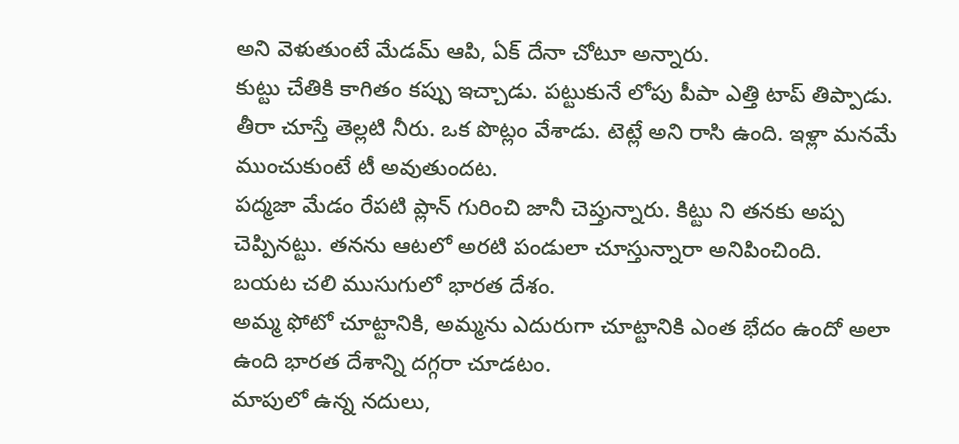అని వెళుతుంటే మేడమ్ ఆపి, ఏక్ దేనా చోటూ అన్నారు.
కుట్టు చేతికి కాగితం కప్పు ఇచ్చాడు. పట్టుకునే లోపు పీపా ఎత్తి టాప్ తిప్పాడు. తీరా చూస్తే తెల్లటి నీరు. ఒక పొట్లం వేశాడు. టెట్లే అని రాసి ఉంది. ఇళ్లా మనమే ముంచుకుంటే టీ అవుతుందట.
పద్మజా మేడం రేపటి ప్లాన్ గురించి జానీ చెప్తున్నారు. కిట్టు ని తనకు అప్ప చెప్పినట్టు. తనను ఆటలో అరటి పండులా చూస్తున్నారా అనిపించింది.
బయట చలి ముసుగులో భారత దేశం.
అమ్మ ఫోటో చూట్టానికి, అమ్మను ఎదురుగా చూట్టానికి ఎంత భేదం ఉందో అలా ఉంది భారత దేశాన్ని దగ్గరా చూడటం.
మాపులో ఉన్న నదులు,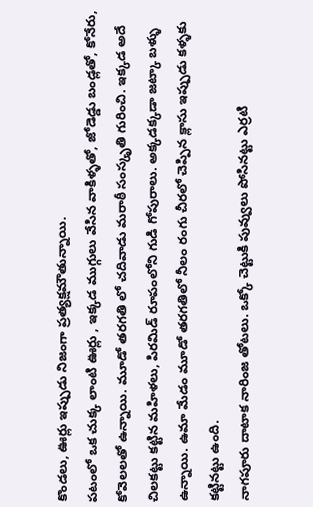కొండలు, ఊర్లు ఇప్పుడు నిజంగా ప్రత్యక్షమౌతున్నాయి.
పటంలో ఒక చుక్క లాంటి ఊర్లు , ఇక్కడ ముగ్గులు వేసిన వాకిళ్ళతో, జోడెడ్డు బండ్లతో, కోనేరు, కోవెలలతో ఉన్నాయి. మూడో తరగతి లో చదివాడు మరాఠీ సంస్కృతి గురించి. ఇక్కడ అదే చిలకట్టు కట్టిన మహిళలు, పిరమిడ్ రూపంలోని గుడి గోపురాలు. అక్కడక్కడా జట్కా బళ్ళు ఉన్నాయి. ఉమా మేడం మూడో తరగతిలో నీలం రంగు చీరలో చెప్పిన క్లాసు ఇప్పుడు కళ్ళకు కట్టినట్టు ఉంది.
నాగపూరు దాటాక నారింజ తోటలు. ఒక్కో చెట్టుకి పువ్వులు పోసినట్టు ఎర్రటి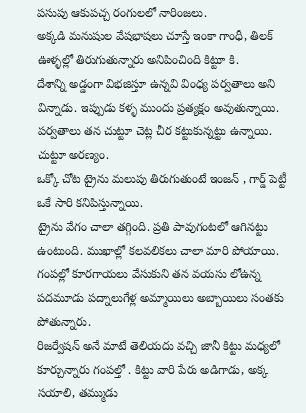పసుపు ఆకుపచ్చ రంగులలో నారింజలు.
అక్కడి మనుషుల వేషభాషలు చూస్తే ఇంకా గాంధీ, తిలక్ ఊళ్ళల్లో తిరుగుతున్నారు అనిపించింది కిట్టూ కి.
దేశాన్ని అడ్డంగా విభజిస్తూ ఉన్నవి వింధ్య పర్వతాలు అని విన్నాడు. ఇప్పుడు కళ్ళ ముందు ప్రత్యక్షం అవుతున్నాయి. పర్వతాలు తన చుట్టూ చెట్ల చీర కట్టుకున్నట్టు ఉన్నాయి.
చుట్టూ అరణ్యం.
ఒక్కో చోట ట్రైను మలుపు తిరుగుతుంటే ఇంజన్ , గార్డ్ పెట్టీ ఒకే సారి కనిపిస్తున్నాయి.
ట్రైను వేగం చాలా తగ్గింది. ప్రతి పావుగంటలో ఆగినట్టు ఉంటుంది. ముఖాల్లో కలవలికలు చాలా మారి పోయాయి. గంపల్లో కూరగాయలు వేసుకుని తన వయసు లోఉన్న పదమూడు పద్నాలుగేళ్ల అమ్మాయిలు అబ్బాయిలు సంతకు పోతున్నారు.
రిజర్వేషన్ అనే మాటే తెలియదు వచ్చి జానీ కిట్టు మధ్యలో కూర్చున్నారు గంపల్తో . కిట్టు వారి పేరు అడిగాడు, అక్క సయాలి, తమ్ముడు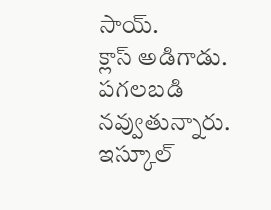సాయ్.
క్లాస్ అడిగాడు. పగలబడి నవ్వుతున్నారు.
ఇస్కూల్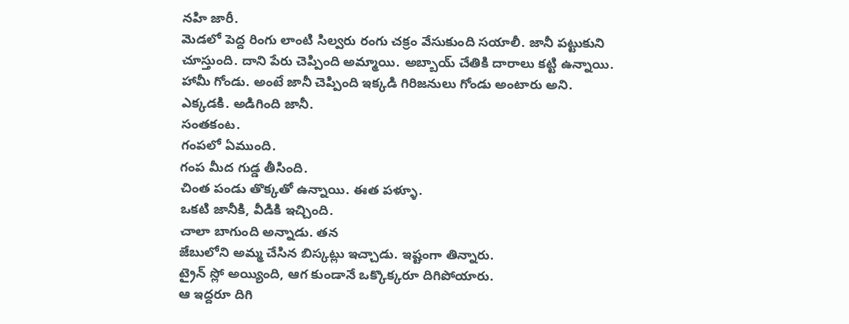నహి జారీ.
మెడలో పెద్ద రింగు లాంటి సిల్వరు రంగు చక్రం వేసుకుంది సయాలీ. జానీ పట్టుకుని చూస్తుంది. దాని పేరు చెప్పింది అమ్మాయి. అబ్బాయ్ చేతికి దారాలు కట్టి ఉన్నాయి.
హామీ గోండు. అంటే జానీ చెప్పింది ఇక్కడి గిరిజనులు గోండు అంటారు అని.
ఎక్కడకి. అడిగింది జానీ.
సంతకంట.
గంపలో ఏముంది.
గంప మీద గుడ్డ తీసింది.
చింత పండు తొక్కతో ఉన్నాయి. ఈత పళ్ళూ.
ఒకటి జానీకి, వీడికి ఇచ్చింది.
చాలా బాగుంది అన్నాడు. తన
జేబులోని అమ్మ చేసిన బిస్కట్లు ఇచ్చాడు. ఇష్టంగా తిన్నారు.
ట్రైన్ స్లో అయ్యింది, ఆగ కుండానే ఒక్కొక్కరూ దిగిపోయారు.
ఆ ఇద్దరూ దిగి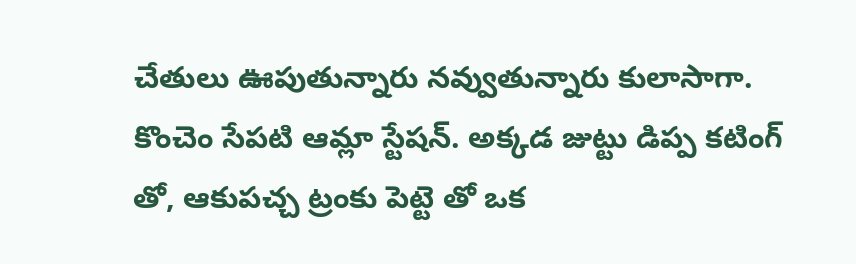చేతులు ఊపుతున్నారు నవ్వుతున్నారు కులాసాగా.
కొంచెం సేపటి ఆమ్లా స్టేషన్. అక్కడ జుట్టు డిప్ప కటింగ్ తో, ఆకుపచ్చ ట్రంకు పెట్టె తో ఒక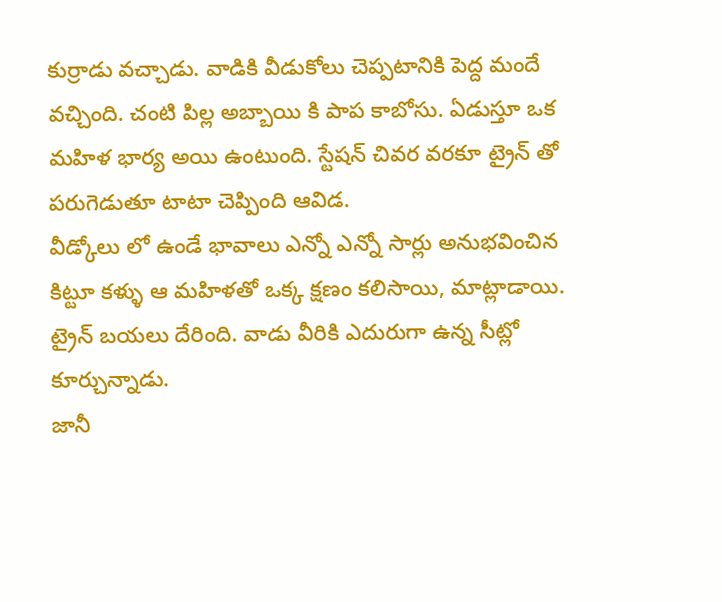కుర్రాడు వచ్చాడు. వాడికి వీడుకోలు చెప్పటానికి పెద్ద మందే వచ్చింది. చంటి పిల్ల అబ్బాయి కి పాప కాబోసు. ఏడుస్తూ ఒక మహిళ భార్య అయి ఉంటుంది. స్టేషన్ చివర వరకూ ట్రైన్ తో పరుగెడుతూ టాటా చెప్పింది ఆవిడ.
వీడ్కోలు లో ఉండే భావాలు ఎన్నో ఎన్నో సార్లు అనుభవించిన కిట్టూ కళ్ళు ఆ మహిళతో ఒక్క క్షణం కలిసాయి, మాట్లాడాయి.
ట్రైన్ బయలు దేరింది. వాడు వీరికి ఎదురుగా ఉన్న సీట్లో కూర్చున్నాడు.
జానీ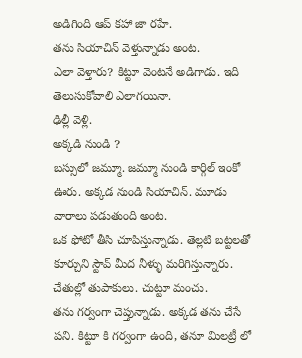అడిగింది ఆప్ కహా జా రహే.
తను సియాచిన్ వెళ్తున్నాడు అంట.
ఎలా వెళ్తారు? కిట్టూ వెంటనే అడిగాడు. ఇది తెలుసుకోవాలి ఎలాగయినా.
ఢిల్లీ వెళ్లి.
అక్కడి నుండి ?
బస్సులో జమ్మూ. జమ్మూ నుండి కార్గిల్ ఇంకో ఊరు. అక్కడ నుండి సియాచిన్. మూడు వారాలు పడుతుంది అంట.
ఒక ఫోటో తీసి చూపిస్తున్నాడు. తెల్లటి బట్టలతో కూర్చుని స్టౌవ్ మీద నీళ్ళు మరిగిస్తున్నారు. చేతుల్లో తుపాకులు. చుట్టూ మంచు.
తను గర్వంగా చెప్తున్నాడు. అక్కడ తను చేసే పని. కిట్టూ కి గర్వంగా ఉంది, తనూ మిలట్రీ లో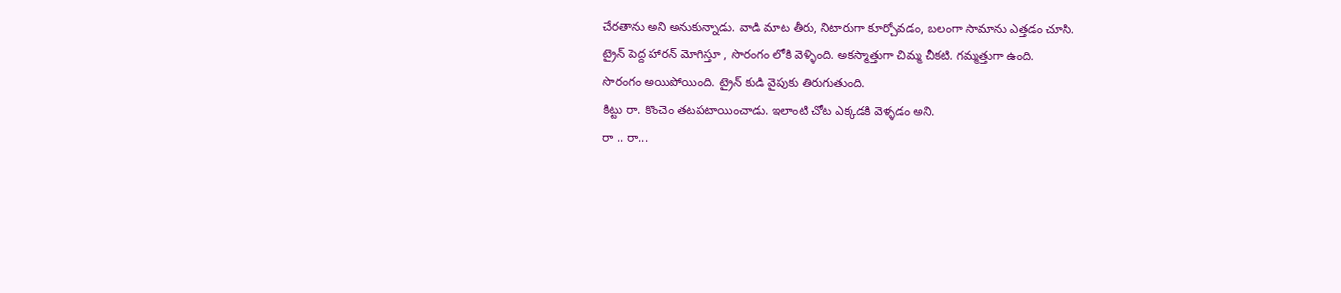చేరతాను అని అనుకున్నాడు. వాడి మాట తీరు, నిటారుగా కూర్చోవడం, బలంగా సామాను ఎత్తడం చూసి.
ట్రైన్ పెద్ద హారన్ మోగిస్తూ , సొరంగం లోకి వెళ్ళింది. అకస్మాత్తుగా చిమ్మ చీకటి. గమ్మత్తుగా ఉంది.
సొరంగం అయిపోయింది. ట్రైన్ కుడి వైపుకు తిరుగుతుంది.
కిట్టు రా. కొంచెం తటపటాయించాడు. ఇలాంటి చోట ఎక్కడకి వెళ్ళడం అని.
రా .. రా...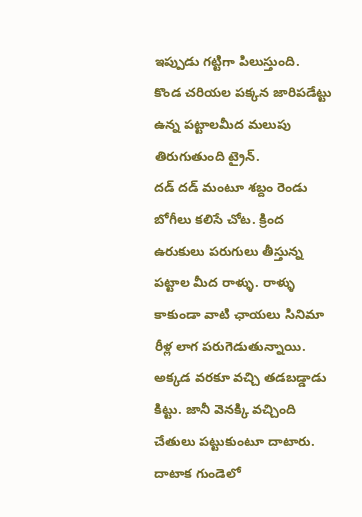ఇప్పుడు గట్టిగా పిలుస్తుంది.
కొండ చరియల పక్కన జారిపడేట్టు ఉన్న పట్టాలమీద మలుపు తిరుగుతుంది ట్రైన్.
దడ్ దడ్ మంటూ శబ్దం రెండు బోగీలు కలిసే చోట. క్రింద ఉరుకులు పరుగులు తీస్తున్న పట్టాల మీద రాళ్ళు. రాళ్ళు కాకుండా వాటి ఛాయలు సినిమా రీళ్ల లాగ పరుగెడుతున్నాయి.
అక్కడ వరకూ వచ్చి తడబడ్డాడు కిట్టు. జానీ వెనక్కి వచ్చింది చేతులు పట్టుకుంటూ దాటారు.
దాటాక గుండెలో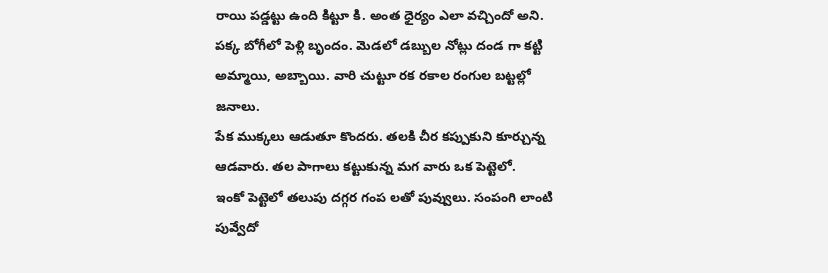రాయి పడ్డట్టు ఉంది కిట్టూ కి. అంత ధైర్యం ఎలా వచ్చిందో అని.
పక్క బోగీలో పెళ్లి బృందం. మెడలో డబ్బుల నోట్లు దండ గా కట్టి అమ్మాయి, అబ్బాయి. వారి చుట్టూ రక రకాల రంగుల బట్టల్లో జనాలు.
పేక ముక్కలు ఆడుతూ కొందరు. తలకి చీర కప్పుకుని కూర్చున్న ఆడవారు. తల పాగాలు కట్టుకున్న మగ వారు ఒక పెట్టెలో.
ఇంకో పెట్టెలో తలుపు దగ్గర గంప లతో పువ్వులు. సంపంగి లాంటి పువ్వేదో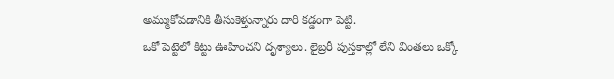అమ్ముకోవడానికి తీసుకెళ్తున్నారు దారి కడ్డంగా పెట్టి.
ఒకో పెట్టెలో కిట్టు ఊహించని దృశ్యాలు. లైబ్రరీ పుస్తకాల్లో లేని వింతలు ఒక్కో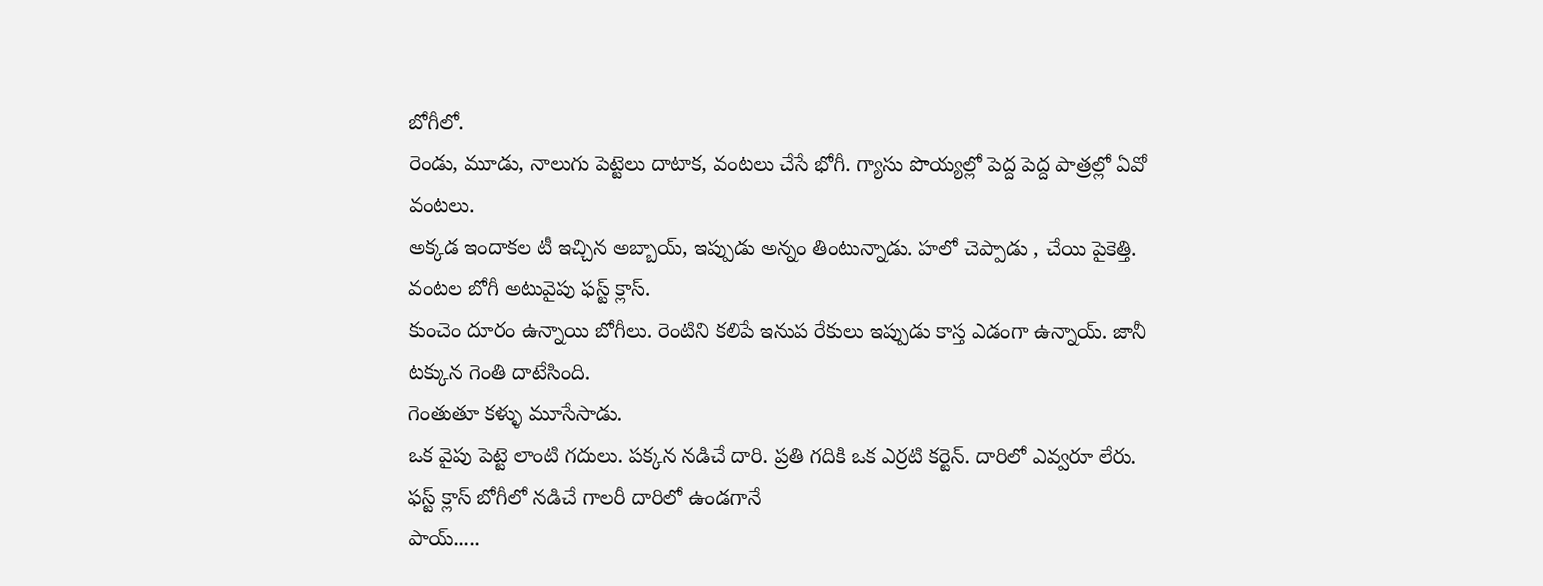బోగీలో.
రెండు, మూడు, నాలుగు పెట్టెలు దాటాక, వంటలు చేసే భోగీ. గ్యాసు పొయ్యల్లో పెద్ద పెద్ద పాత్రల్లో ఏవో వంటలు.
అక్కడ ఇందాకల టీ ఇచ్చిన అబ్బాయ్, ఇప్పుడు అన్నం తింటున్నాడు. హలో చెప్పాడు , చేయి పైకెత్తి.
వంటల బోగీ అటువైపు ఫస్ట్ క్లాస్.
కుంచెం దూరం ఉన్నాయి బోగీలు. రెంటిని కలిపే ఇనుప రేకులు ఇప్పుడు కాస్త ఎడంగా ఉన్నాయ్. జానీ టక్కున గెంతి దాటేసింది.
గెంతుతూ కళ్ళు మూసేసాడు.
ఒక వైపు పెట్టె లాంటి గదులు. పక్కన నడిచే దారి. ప్రతి గదికి ఒక ఎర్రటి కర్టెన్. దారిలో ఎవ్వరూ లేరు.
ఫస్ట్ క్లాస్ బోగీలో నడిచే గాలరీ దారిలో ఉండగానే
పాయ్.....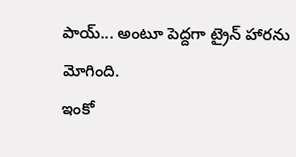పాయ్... అంటూ పెద్దగా ట్రైన్ హారను మోగింది.
ఇంకో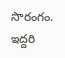సొరంగం. ఇద్దరి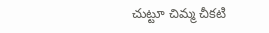చుట్టూ చిమ్మ చీకటి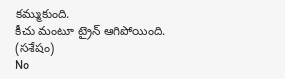కమ్ముకుంది.
కీచు మంటూ ట్రైన్ ఆగిపోయింది.
(సశేషం)
No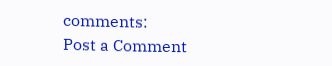comments:
Post a Comment